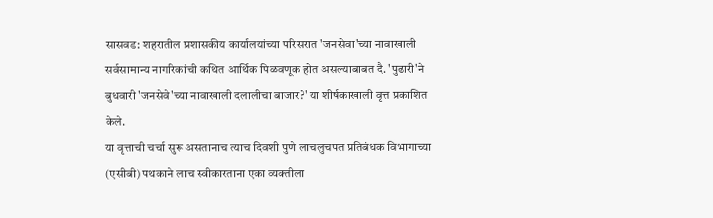सासवड: शहरातील प्रशासकीय कार्यालयांच्या परिसरात 'जनसेवा'च्या नावाखाली सर्वसामान्य नागरिकांची कथित आर्थिक पिळवणूक होत असल्याबाबत दै. 'पुढारी'ने बुधवारी 'जनसेवे'च्या नावाखाली दलालीचा बाजार?' या शीर्षकाखाली वृत्त प्रकाशित केले.
या वृत्ताची चर्चा सुरू असतानाच त्याच दिवशी पुणे लाचलुचपत प्रतिबंधक विभागाच्या (एसीबी) पथकाने लाच स्वीकारताना एका व्यक्तीला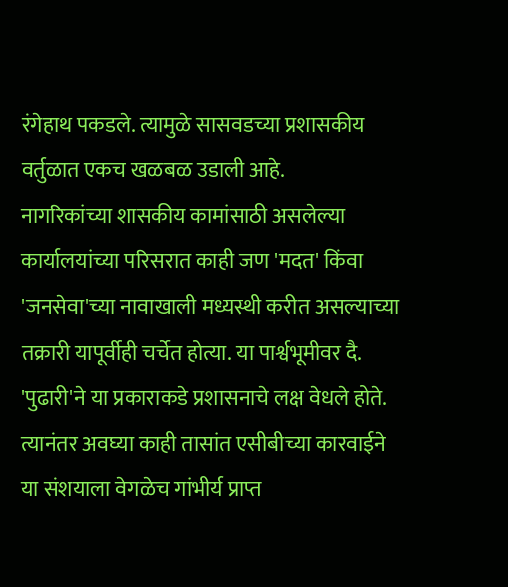रंगेहाथ पकडले. त्यामुळे सासवडच्या प्रशासकीय वर्तुळात एकच खळबळ उडाली आहे.
नागरिकांच्या शासकीय कामांसाठी असलेल्या कार्यालयांच्या परिसरात काही जण 'मदत' किंवा 'जनसेवा'च्या नावाखाली मध्यस्थी करीत असल्याच्या तक्रारी यापूर्वीही चर्चेत होत्या. या पार्श्वभूमीवर दै. 'पुढारी'ने या प्रकाराकडे प्रशासनाचे लक्ष वेधले होते. त्यानंतर अवघ्या काही तासांत एसीबीच्या कारवाईने या संशयाला वेगळेच गांभीर्य प्राप्त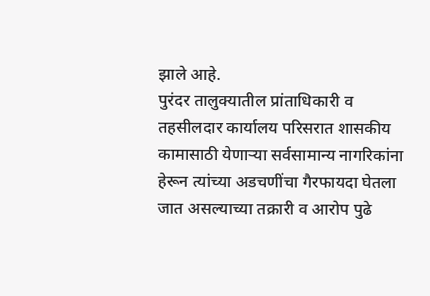झाले आहे.
पुरंदर तालुक्यातील प्रांताधिकारी व तहसीलदार कार्यालय परिसरात शासकीय कामासाठी येणाऱ्या सर्वसामान्य नागरिकांना हेरून त्यांच्या अडचणींचा गैरफायदा घेतला जात असल्याच्या तक्रारी व आरोप पुढे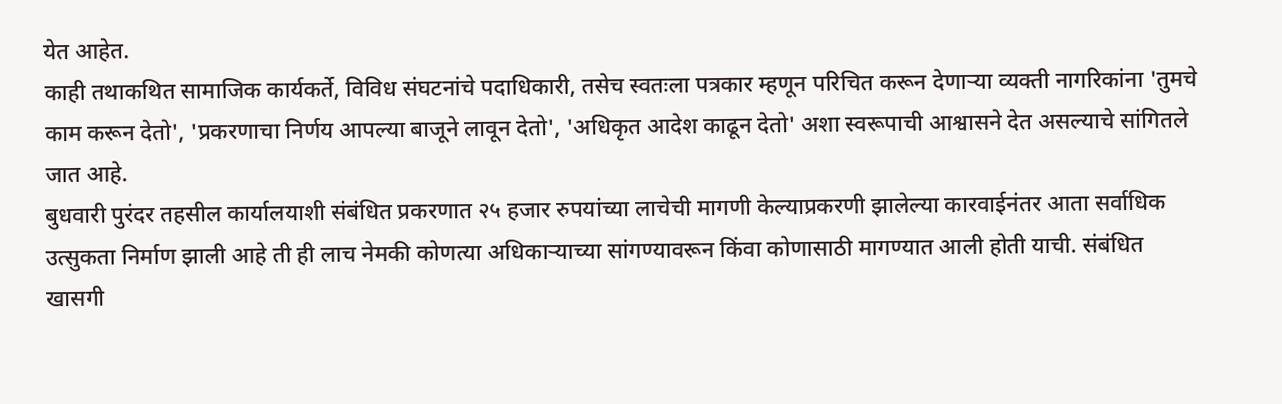येत आहेत.
काही तथाकथित सामाजिक कार्यकर्ते, विविध संघटनांचे पदाधिकारी, तसेच स्वतःला पत्रकार म्हणून परिचित करून देणाऱ्या व्यक्ती नागरिकांना 'तुमचे काम करून देतो', 'प्रकरणाचा निर्णय आपल्या बाजूने लावून देतो', 'अधिकृत आदेश काढून देतो' अशा स्वरूपाची आश्वासने देत असल्याचे सांगितले जात आहे.
बुधवारी पुरंदर तहसील कार्यालयाशी संबंधित प्रकरणात २५ हजार रुपयांच्या लाचेची मागणी केल्याप्रकरणी झालेल्या कारवाईनंतर आता सर्वाधिक उत्सुकता निर्माण झाली आहे ती ही लाच नेमकी कोणत्या अधिकाऱ्याच्या सांगण्यावरून किंवा कोणासाठी मागण्यात आली होती याची. संबंधित खासगी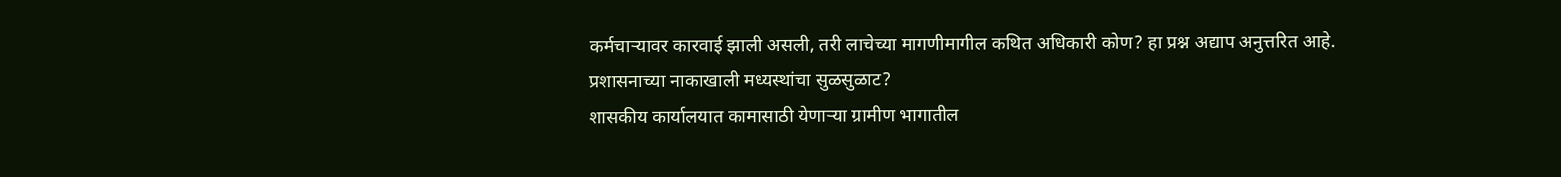कर्मचाऱ्यावर कारवाई झाली असली, तरी लाचेच्या मागणीमागील कथित अधिकारी कोण? हा प्रश्न अद्याप अनुत्तरित आहे.
प्रशासनाच्या नाकाखाली मध्यस्थांचा सुळसुळाट?
शासकीय कार्यालयात कामासाठी येणाऱ्या ग्रामीण भागातील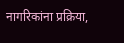नागरिकांना प्रक्रिया,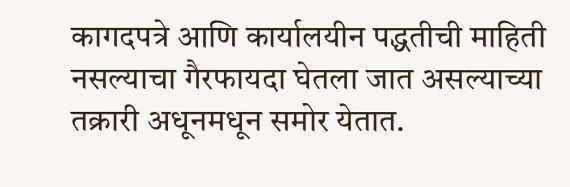कागदपत्रे आणि कार्यालयीन पद्धतीची माहिती नसल्याचा गैरफायदा घेतला जात असल्याच्या तक्रारी अधूनमधून समोर येतात.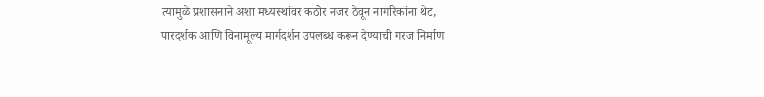त्यामुळे प्रशासनाने अशा मध्यस्थांवर कठोर नजर ठेवून नागरिकांना थेट, पारदर्शक आणि विनामूल्य मार्गदर्शन उपलब्ध करून देण्याची गरज निर्माण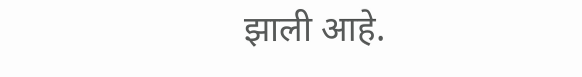झाली आहे.